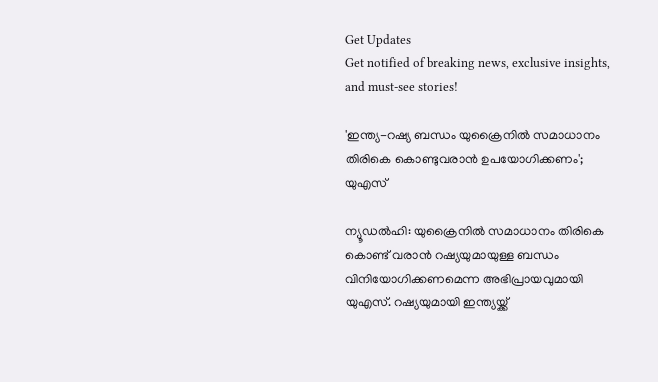Get Updates
Get notified of breaking news, exclusive insights, and must-see stories!

'ഇന്ത്യ-റഷ്യ ബന്ധം യുക്രൈനിൽ സമാധാനം തിരികെ കൊണ്ടുവരാൻ ഉപയോഗിക്കണം'; യുഎസ്

ന്യൂഡൽഹി: യുക്രൈനിൽ സമാധാനം തിരികെ കൊണ്ട് വരാൻ റഷ്യയുമായുള്ള ബന്ധം വിനിയോഗിക്കണമെന്ന അഭിപ്രായവുമായി യുഎസ്. റഷ്യയുമായി ഇന്ത്യയ്ക്ക്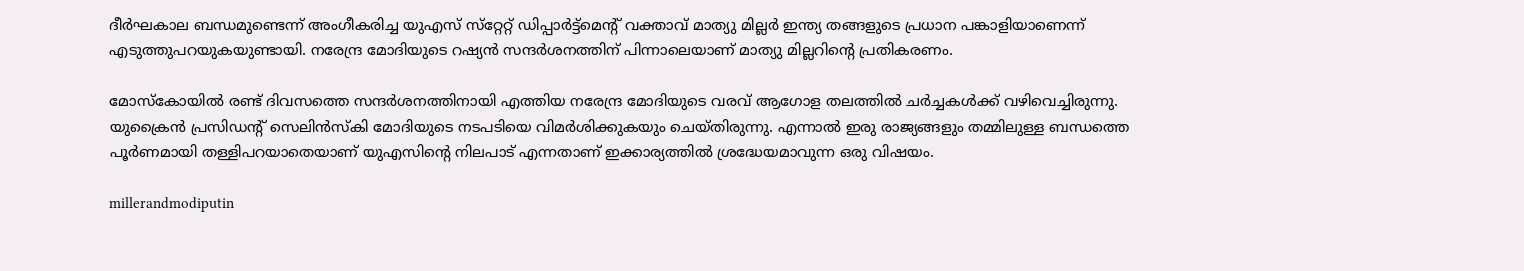ദീർഘകാല ബന്ധമുണ്ടെന്ന് അംഗീകരിച്ച യുഎസ് സ്‌റ്റേറ്റ് ഡിപ്പാർട്ട്‌മെന്റ് വക്താവ് മാത്യു മില്ലർ ഇന്ത്യ തങ്ങളുടെ പ്രധാന പങ്കാളിയാണെന്ന് എടുത്തുപറയുകയുണ്ടായി. നരേന്ദ്ര മോദിയുടെ റഷ്യൻ സന്ദർശനത്തിന് പിന്നാലെയാണ് മാത്യു മില്ലറിന്റെ പ്രതികരണം.

മോസ്‌കോയിൽ രണ്ട് ദിവസത്തെ സന്ദർശനത്തിനായി എത്തിയ നരേന്ദ്ര മോദിയുടെ വരവ് ആഗോള തലത്തിൽ ചർച്ചകൾക്ക് വഴിവെച്ചിരുന്നു. യുക്രൈൻ പ്രസിഡന്റ് സെലിൻസ്‌കി മോദിയുടെ നടപടിയെ വിമർശിക്കുകയും ചെയ്‌തിരുന്നു. എന്നാൽ ഇരു രാജ്യങ്ങളും തമ്മിലുള്ള ബന്ധത്തെ പൂർണമായി തള്ളിപറയാതെയാണ് യുഎസിന്റെ നിലപാട് എന്നതാണ് ഇക്കാര്യത്തിൽ ശ്രദ്ധേയമാവുന്ന ഒരു വിഷയം.

millerandmodiputin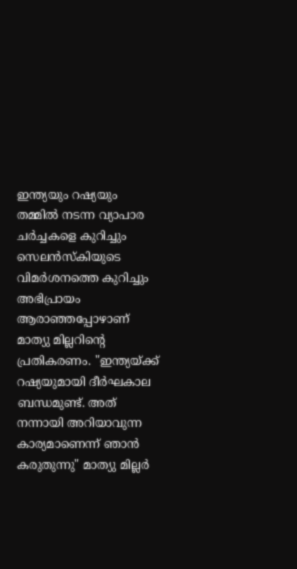ഇന്ത്യയും റഷ്യയും തമ്മിൽ നടന്ന വ്യാപാര ചർച്ചകളെ കുറിച്ചും സെലൻസ്‌കിയുടെ വിമർശനത്തെ കുറിച്ചും അഭിപ്രായം ആരാഞ്ഞപ്പോഴാണ് മാത്യു മില്ലറിന്റെ പ്രതികരണം. "ഇന്ത്യയ്ക്ക് റഷ്യയുമായി ദീർഘകാല ബന്ധമുണ്ട്. അത് നന്നായി അറിയാവുന്ന കാര്യമാണെന്ന് ഞാൻ കരുതുന്നു" മാത്യു മില്ലർ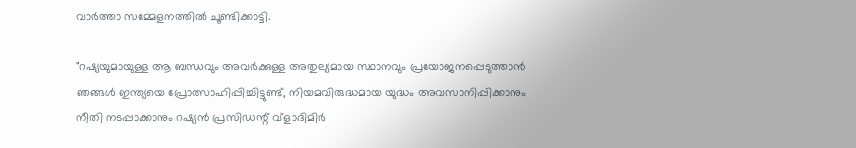വാർത്താ സമ്മേളനത്തിൽ ചൂണ്ടിക്കാട്ടി.

"റഷ്യയുമായുള്ള ആ ബന്ധവും അവർക്കുള്ള അതുല്യമായ സ്ഥാനവും പ്രയോജനപ്പെടുത്താൻ ഞങ്ങൾ ഇന്ത്യയെ പ്രോത്സാഹിപ്പിച്ചിട്ടുണ്ട്, നിയമവിരുദ്ധമായ യുദ്ധം അവസാനിപ്പിക്കാനും നീതി നടപ്പാക്കാനും റഷ്യൻ പ്രസിഡന്റ് വ്ളാദിമിർ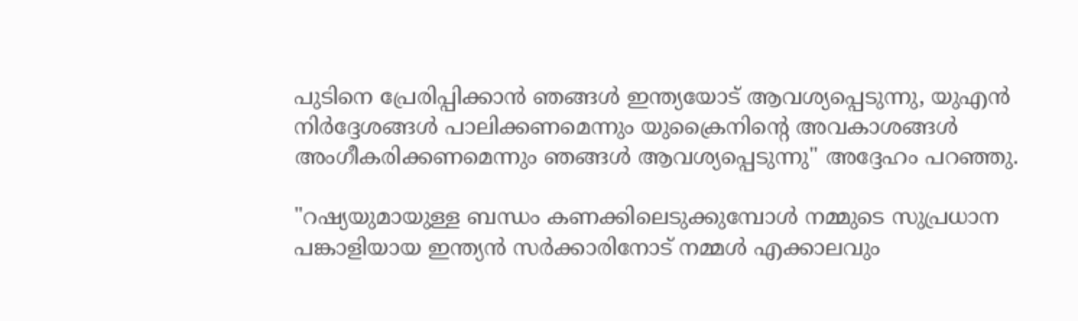പുടിനെ പ്രേരിപ്പിക്കാൻ ഞങ്ങൾ ഇന്ത്യയോട് ആവശ്യപ്പെടുന്നു, യുഎൻ നിർദ്ദേശങ്ങൾ പാലിക്കണമെന്നും യുക്രൈനിന്റെ അവകാശങ്ങൾ അംഗീകരിക്കണമെന്നും ഞങ്ങൾ ആവശ്യപ്പെടുന്നു" അദ്ദേഹം പറഞ്ഞു.

"റഷ്യയുമായുള്ള ബന്ധം കണക്കിലെടുക്കുമ്പോൾ നമ്മുടെ സുപ്രധാന പങ്കാളിയായ ഇന്ത്യൻ സർക്കാരിനോട് നമ്മൾ എക്കാലവും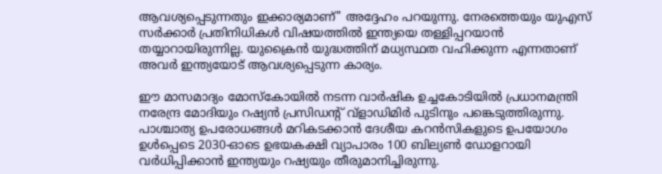ആവശ്യപ്പെടുന്നതും ഇക്കാര്യമാണ്" അദ്ദേഹം പറയുന്നു. നേരത്തെയും യുഎസ് സർക്കാർ പ്രതിനിധികൾ വിഷയത്തിൽ ഇന്ത്യയെ തള്ളിപ്പറയാൻ തയ്യാറായിരുന്നില്ല. യുക്രൈൻ യുദ്ധത്തിന് മധ്യസ്ഥത വഹിക്കുന്ന എന്നതാണ് അവർ ഇന്ത്യയോട് ആവശ്യപ്പെടുന്ന കാര്യം.

ഈ മാസമാദ്യം മോസ്‌കോയിൽ നടന്ന വാർഷിക ഉച്ചകോടിയിൽ പ്രധാനമന്ത്രി നരേന്ദ്ര മോദിയും റഷ്യൻ പ്രസിഡന്റ് വ്‌ളാഡിമിർ പുടിനും പങ്കെടുത്തിരുന്നു. പാശ്ചാത്യ ഉപരോധങ്ങൾ മറികടക്കാൻ ദേശീയ കറൻസികളുടെ ഉപയോഗം ഉൾപ്പെടെ 2030-ഓടെ ഉഭയകക്ഷി വ്യാപാരം 100 ബില്യൺ ഡോളറായി വർധിപ്പിക്കാൻ ഇന്ത്യയും റഷ്യയും തീരുമാനിച്ചിരുന്നു.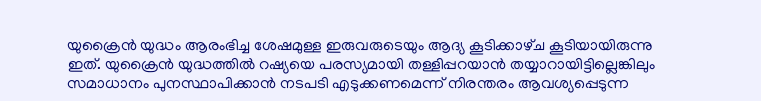യുക്രൈൻ യുദ്ധം ആരംഭിച്ച ശേഷമുള്ള ഇരുവരുടെയും ആദ്യ കൂടിക്കാഴ്‌ച കൂടിയായിരുന്നു ഇത്. യുക്രൈൻ യുദ്ധത്തിൽ റഷ്യയെ പരസ്യമായി തള്ളിപ്പറയാൻ തയ്യാറായിട്ടില്ലെങ്കിലും സമാധാനം പുനസ്ഥാപിക്കാൻ നടപടി എടുക്കണമെന്ന് നിരന്തരം ആവശ്യപ്പെടുന്ന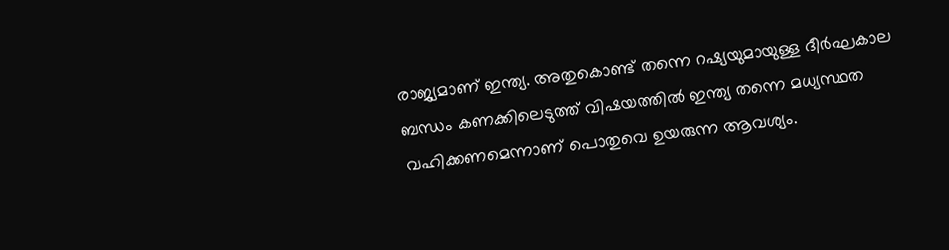രാജ്യമാണ് ഇന്ത്യ. അതുകൊണ്ട് തന്നെ റഷ്യയുമായുള്ള ദീർഘകാല ബന്ധം കണക്കിലെടുത്ത് വിഷയത്തിൽ ഇന്ത്യ തന്നെ മധ്യസ്ഥത വഹിക്കണമെന്നാണ് പൊതുവെ ഉയരുന്ന ആവശ്യം.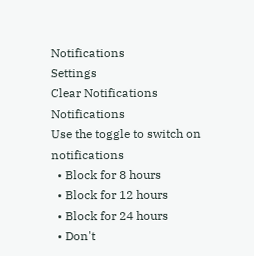Notifications
Settings
Clear Notifications
Notifications
Use the toggle to switch on notifications
  • Block for 8 hours
  • Block for 12 hours
  • Block for 24 hours
  • Don't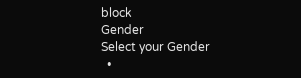block
Gender
Select your Gender
  •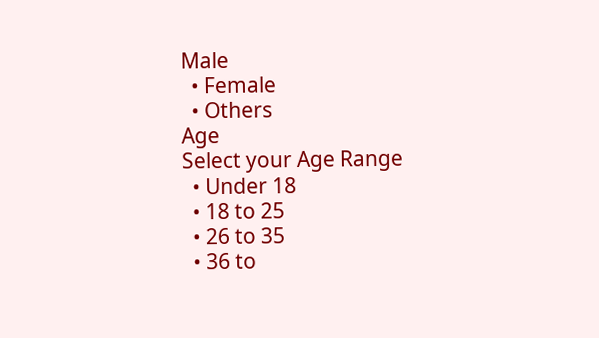Male
  • Female
  • Others
Age
Select your Age Range
  • Under 18
  • 18 to 25
  • 26 to 35
  • 36 to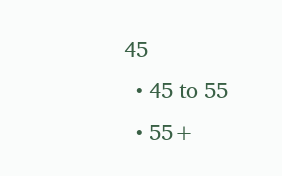45
  • 45 to 55
  • 55+